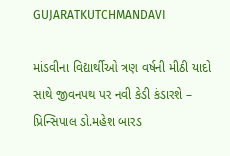GUJARATKUTCHMANDAVI

માંડવીના વિદ્યાર્થીઓ ત્રણ વર્ષની મીઠી યાદો સાથે જીવનપથ પર નવી કેડી કંડારશે – પ્રિન્સિપાલ ડો.મહેશ બારડ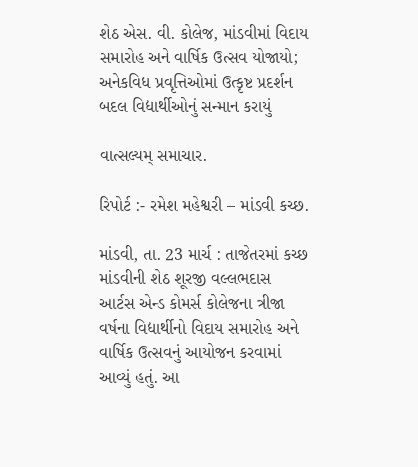શેઠ એસ. વી. કોલેજ, માંડવીમાં વિદાય સમારોહ અને વાર્ષિક ઉત્સવ યોજાયો; અનેકવિધ પ્રવૃત્તિઓમાં ઉત્કૃષ્ટ પ્રદર્શન બદલ વિદ્યાર્થીઓનું સન્માન કરાયું

વાત્સલ્યમ્ સમાચાર.

રિપોર્ટ :- રમેશ મહેશ્વરી – માંડવી કચ્છ.

માંડવી, તા. 23 માર્ચ : તાજેતરમાં કચ્છ માંડવીની શેઠ શૂરજી વલ્લભદાસ આર્ટસ એન્ડ કોમર્સ કોલેજના ત્રીજા વર્ષના વિદ્યાર્થીનો વિદાય સમારોહ અને વાર્ષિક ઉત્સવનું આયોજન કરવામાં આવ્યું હતું. આ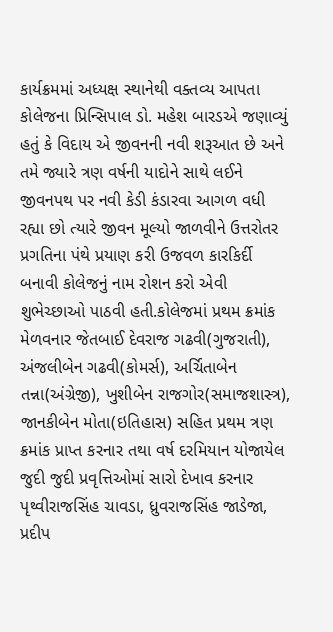કાર્યક્રમમાં અધ્યક્ષ સ્થાનેથી વક્તવ્ય આપતા કોલેજના પ્રિન્સિપાલ ડો. મહેશ બારડએ જણાવ્યું હતું કે વિદાય એ જીવનની નવી શરૂઆત છે અને તમે જ્યારે ત્રણ વર્ષની યાદોને સાથે લઈને જીવનપથ પર નવી કેડી કંડારવા આગળ વધી રહ્યા છો ત્યારે જીવન મૂલ્યો જાળવીને ઉત્તરોતર પ્રગતિના પંથે પ્રયાણ કરી ઉજવળ કારકિર્દી બનાવી કોલેજનું નામ રોશન કરો એવી શુભેચ્છાઓ પાઠવી હતી.કોલેજમાં પ્રથમ ક્રમાંક મેળવનાર જેતબાઈ દેવરાજ ગઢવી(ગુજરાતી), અંજલીબેન ગઢવી(કોમર્સ), અર્ચિતાબેન તન્ના(અંગ્રેજી), ખુશીબેન રાજગોર(સમાજશાસ્ત્ર), જાનકીબેન મોતા(ઇતિહાસ) સહિત પ્રથમ ત્રણ ક્રમાંક પ્રાપ્ત કરનાર તથા વર્ષ દરમિયાન યોજાયેલ જુદી જુદી પ્રવૃત્તિઓમાં સારો દેખાવ કરનાર પૃથ્વીરાજસિંહ ચાવડા, ધ્રુવરાજસિંહ જાડેજા, પ્રદીપ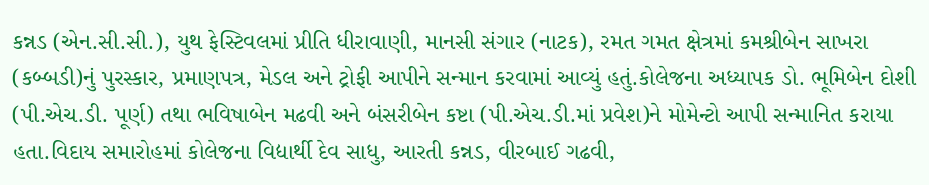કન્નડ (એન.સી.સી.), યુથ ફેસ્ટિવલમાં પ્રીતિ ધીરાવાણી, માનસી સંગાર (નાટક), રમત ગમત ક્ષેત્રમાં કમશ્રીબેન સાખરા (કબ્બડી)નું પુરસ્કાર, પ્રમાણપત્ર, મેડલ અને ટ્રોફી આપીને સન્માન કરવામાં આવ્યું હતું.કોલેજના અધ્યાપક ડો. ભૂમિબેન દોશી (પી.એચ.ડી. પૂર્ણ) તથા ભવિષાબેન મઢવી અને બંસરીબેન કષ્ટા (પી.એચ.ડી.માં પ્રવેશ)ને મોમેન્ટો આપી સન્માનિત કરાયા હતા.વિદાય સમારોહમાં કોલેજના વિદ્યાર્થી દેવ સાધુ, આરતી કન્નડ, વીરબાઈ ગઢવી,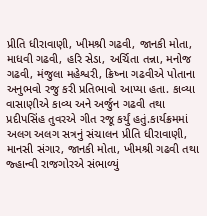પ્રીતિ ધીરાવાણી, ખીમશ્રી ગઢવી, જાનકી મોતા, માધવી ગઢવી, હરિ સેડા, અર્ચિતા તન્ના, મનોજ ગઢવી, મંજુલા મહેશ્વરી, ક્રિષ્ના ગઢવીએ પોતાના અનુભવો રજુ કરી પ્રતિભાવો આપ્યા હતા. કાવ્યા વાસાણીએ કાવ્ય અને અર્જુન ગઢવી તથા પ્રદીપસિંહ તુવરએ ગીત રજૂ કર્યું હતું.કાર્યક્રમમાં અલગ અલગ સત્રનું સંચાલન પ્રીતિ ધીરાવાણી, માનસી સંગાર, જાનકી મોતા, ખીમશ્રી ગઢવી તથા જ્હાન્વી રાજગોરએ સંભાળ્યું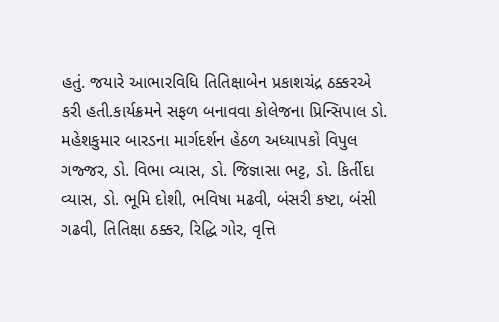હતું. જયારે આભારવિધિ તિતિક્ષાબેન પ્રકાશચંદ્ર ઠક્કરએ કરી હતી.કાર્યક્રમને સફળ બનાવવા કોલેજના પ્રિન્સિપાલ ડો. મહેશકુમાર બારડના માર્ગદર્શન હેઠળ અધ્યાપકો વિપુલ ગજ્જર, ડો. વિભા વ્યાસ, ડો. જિજ્ઞાસા ભટ્ટ, ડો. કિર્તીદા વ્યાસ, ડો. ભૂમિ દોશી, ભવિષા મઢવી, બંસરી કષ્ટા, બંસી ગઢવી, તિતિક્ષા ઠક્કર, રિદ્ધિ ગોર, વૃત્તિ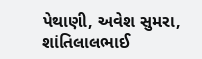પેથાણી, અવેશ સુમરા, શાંતિલાલભાઈ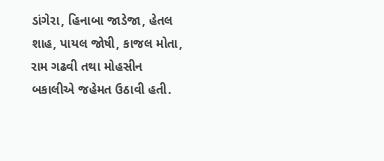ડાંગેરા, હિનાબા જાડેજા, હેતલ શાહ, પાયલ જોષી, કાજલ મોતા, રામ ગઢવી તથા મોહસીન બકાલીએ જહેમત ઉઠાવી હતી.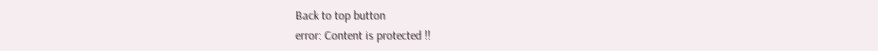Back to top button
error: Content is protected !!